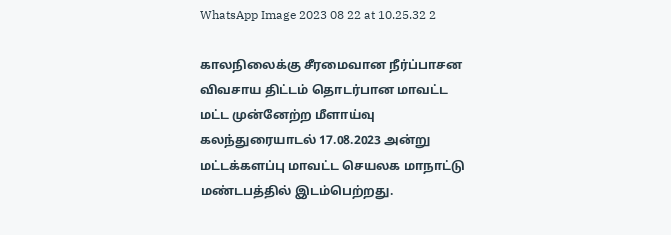WhatsApp Image 2023 08 22 at 10.25.32 2

காலநிலைக்கு சீரமைவான நீர்ப்பாசன விவசாய திட்டம் தொடர்பான மாவட்ட மட்ட முன்னேற்ற மீளாய்வு கலந்துரையாடல் 17.08.2023 அன்று மட்டக்களப்பு மாவட்ட செயலக மாநாட்டு மண்டபத்தில் இடம்பெற்றது.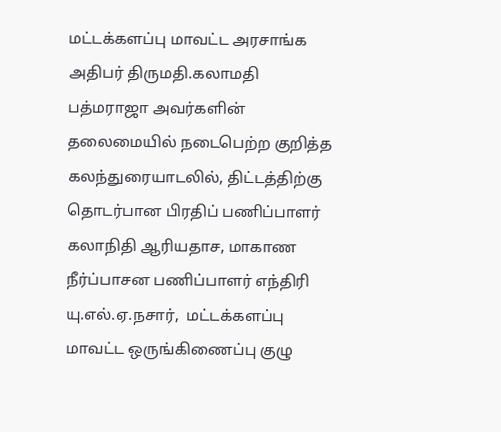மட்டக்களப்பு மாவட்ட அரசாங்க அதிபர் திருமதி.கலாமதி பத்மராஜா அவர்களின் தலைமையில் நடைபெற்ற குறித்த கலந்துரையாடலில், திட்டத்திற்கு தொடர்பான பிரதிப் பணிப்பாளர் கலாநிதி ஆரியதாச, மாகாண நீர்ப்பாசன பணிப்பாளர் எந்திரி யு.எல்.ஏ.நசார்,  மட்டக்களப்பு மாவட்ட ஒருங்கிணைப்பு குழு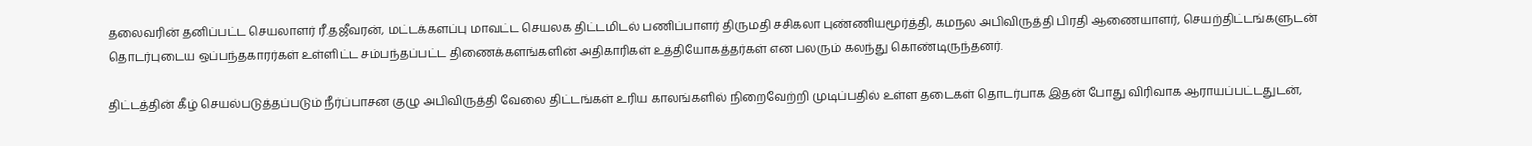தலைவரின் தனிப்பட்ட செயலாளர் ரீ.தஜீவரன், மட்டக்களப்பு மாவட்ட செயலக திட்டமிடல் பணிப்பாளர் திருமதி சசிகலா புண்ணியமூர்த்தி, கமநல அபிவிருத்தி பிரதி ஆணையாளர், செயற்திட்டங்களுடன் தொடர்புடைய ஒப்பந்தகாரர்கள் உள்ளிட்ட சம்பந்தப்பட்ட திணைக்களங்களின் அதிகாரிகள் உத்தியோகத்தர்கள் என பலரும் கலந்து கொண்டிருந்தனர்.

திட்டத்தின் கீழ் செயல்படுத்தப்படும் நீர்ப்பாசன குழு அபிவிருத்தி வேலை திட்டங்கள் உரிய காலங்களில் நிறைவேற்றி முடிப்பதில் உள்ள தடைகள் தொடர்பாக இதன் போது விரிவாக ஆராயப்பட்டதுடன்,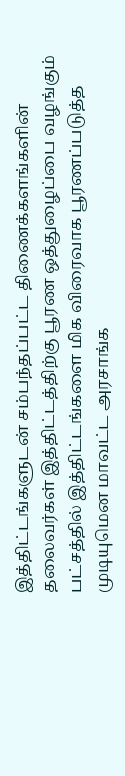இத்திட்டங்களுடன் சம்பந்தப்பட்ட திணைக்களங்களின் தலைவர்கள் இத்திட்டத்திற்கு பூரண ஒத்துழைப்பை வழங்கும் பட்சத்தில் இத்திட்டங்களை மிக விரைவாக பூரணப்படுத்த முடியுமென மாவட்ட அரசாங்க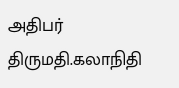அதிபர் திருமதி.கலாநிதி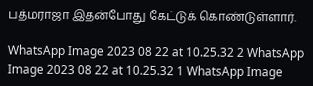பத்மராஜா இதன்போது கேட்டுக் கொண்டுள்ளார்.

WhatsApp Image 2023 08 22 at 10.25.32 2 WhatsApp Image 2023 08 22 at 10.25.32 1 WhatsApp Image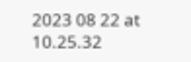2023 08 22 at 10.25.32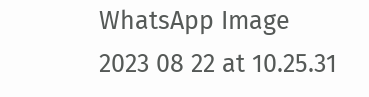WhatsApp Image 2023 08 22 at 10.25.31